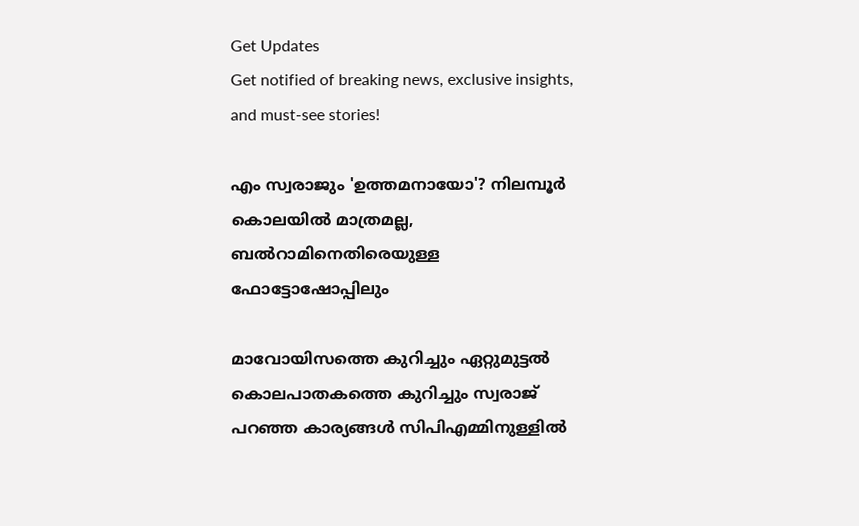Get Updates
Get notified of breaking news, exclusive insights, and must-see stories!

എം സ്വരാജും 'ഉത്തമനായോ'? നിലമ്പൂര്‍ കൊലയില്‍ മാത്രമല്ല, ബല്‍റാമിനെതിരെയുള്ള ഫോട്ടോഷോപ്പിലും

മാവോയിസത്തെ കുറിച്ചും ഏറ്റുമുട്ടല്‍ കൊലപാതകത്തെ കുറിച്ചും സ്വരാജ് പറഞ്ഞ കാര്യങ്ങള്‍ സിപിഎമ്മിനുള്ളില്‍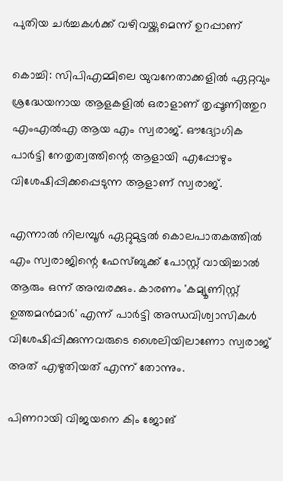പുതിയ ചര്‍ച്ചകള്‍ക്ക് വഴിവയ്ക്കുമെന്ന് ഉറപ്പാണ്

കൊച്ചി: സിപിഎമ്മിലെ യുവനേതാക്കളില്‍ ഏറ്റവും ശ്രദ്ധേയനായ ആളകളില്‍ ഒരാളാണ് തൃപ്പൂണിത്തുറ എംഎല്‍എ ആയ എം സ്വരാജ്. ഔദ്യോഗിക പാര്‍ട്ടി നേതൃത്വത്തിന്റെ ആളായി എപ്പോഴും വിശേഷിപ്പിക്കപ്പെടുന്ന ആളാണ് സ്വരാജ്.

എന്നാല്‍ നിലമ്പൂര്‍ ഏറ്റുമുട്ടല്‍ കൊലപാതകത്തില്‍ എം സ്വരാജിന്റെ ഫേസ്ബുക്ക് പോസ്റ്റ് വായിച്ചാല്‍ ആരും ഒന്ന് അമ്പരക്കും. കാരണം 'കമ്യൂണിസ്റ്റ് ഉത്തമന്‍മാര്‍' എന്ന് പാര്‍ട്ടി അന്ധവിശ്വാസികള്‍ വിശേഷിപ്പിക്കുന്നവരുടെ ശൈലിയിലാണോ സ്വരാജ് അത് എഴുതിയത് എന്ന് തോന്നും.

പിണറായി വിജയനെ കിം ജോങ്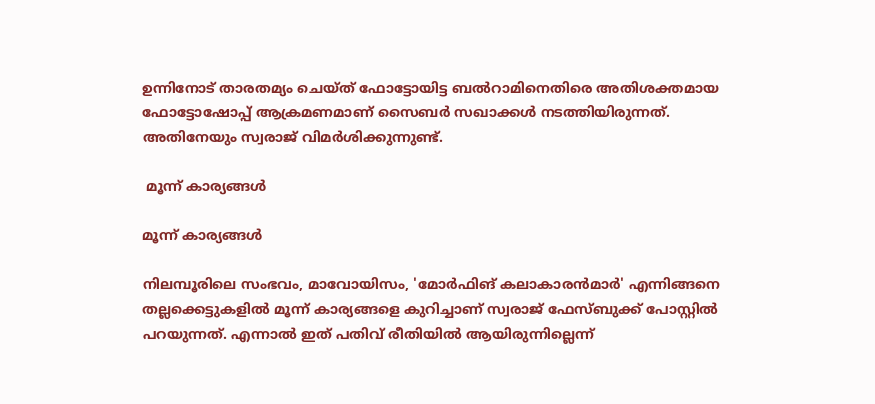ഉന്നിനോട് താരതമ്യം ചെയ്ത് ഫോട്ടോയിട്ട ബല്‍റാമിനെതിരെ അതിശക്തമായ ഫോട്ടോഷോപ്പ് ആക്രമണമാണ് സൈബര്‍ സഖാക്കള്‍ നടത്തിയിരുന്നത്. അതിനേയും സ്വരാജ് വിമര്‍ശിക്കുന്നുണ്ട്.

 മൂന്ന് കാര്യങ്ങള്‍

മൂന്ന് കാര്യങ്ങള്‍

നിലമ്പൂരിലെ സംഭവം, മാവോയിസം, 'മോര്‍ഫിങ് കലാകാരന്‍മാര്‍' എന്നിങ്ങനെ തല്ലക്കെട്ടുകളില്‍ മൂന്ന് കാര്യങ്ങളെ കുറിച്ചാണ് സ്വരാജ് ഫേസ്ബുക്ക് പോസ്റ്റില്‍ പറയുന്നത്. എന്നാല്‍ ഇത് പതിവ് രീതിയില്‍ ആയിരുന്നില്ലെന്ന്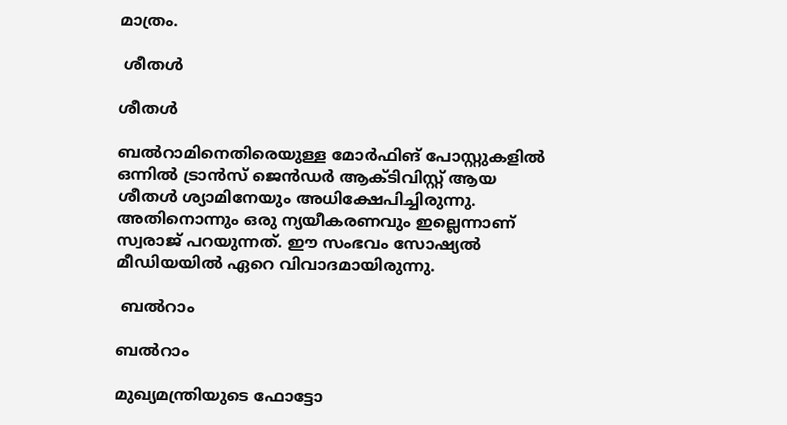മാത്രം.

 ശീതള്‍

ശീതള്‍

ബല്‍റാമിനെതിരെയുള്ള മോര്‍ഫിങ് പോസ്റ്റുകളില്‍ ഒന്നില്‍ ട്രാന്‍സ് ജെന്‍ഡര്‍ ആക്ടിവിസ്റ്റ് ആയ ശീതള്‍ ശ്യാമിനേയും അധിക്ഷേപിച്ചിരുന്നു. അതിനൊന്നും ഒരു ന്യയീകരണവും ഇല്ലെന്നാണ് സ്വരാജ് പറയുന്നത്. ഈ സംഭവം സോഷ്യല്‍ മീഡിയയില്‍ ഏറെ വിവാദമായിരുന്നു.

 ബല്‍റാം

ബല്‍റാം

മുഖ്യമന്ത്രിയുടെ ഫോട്ടോ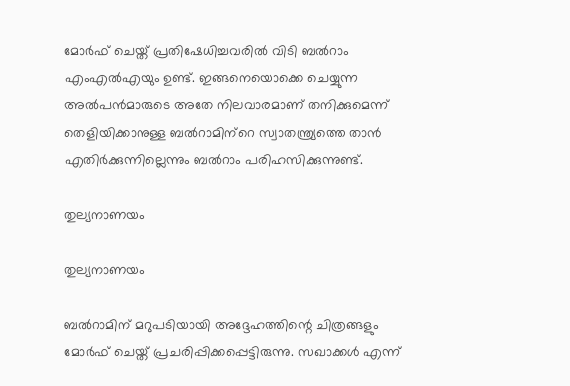മോര്‍ഫ് ചെയ്ത് പ്രതിഷേധിച്ചവരില്‍ വിടി ബല്‍റാം എംഎല്‍എയും ഉണ്ട്. ഇങ്ങനെയൊക്കെ ചെയ്യുന്ന അല്‍പന്‍മാരുടെ അതേ നിലവാരമാണ് തനിക്കുമെന്ന് തെളിയിക്കാനുള്ള ബല്‍റാമിന്‌റെ സ്വാതന്ത്ര്യത്തെ താന്‍ എതിര്‍ക്കുന്നില്ലെന്നും ബല്‍റാം പരിഹസിക്കുന്നുണ്ട്.

തുല്യനാണയം

തുല്യനാണയം

ബല്‍റാമിന് മറുപടിയായി അദ്ദേഹത്തിന്റെ ചിത്രങ്ങളും മോര്‍ഫ് ചെയ്ത് പ്രചരിപ്പിക്കപ്പെട്ടിരുന്നു. സഖാക്കള്‍ എന്ന്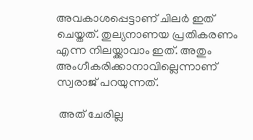അവകാശപ്പെട്ടാണ് ചിലര്‍ ഇത് ചെയ്തത്. തുല്യനാണയ പ്രതികരണം എന്ന നിലയ്ക്കാവാം ഇത്. അതും അംഗീകരിക്കാനാവില്ലെന്നാണ് സ്വരാജ് പറയുന്നത്.

 അത് ചേരില്ല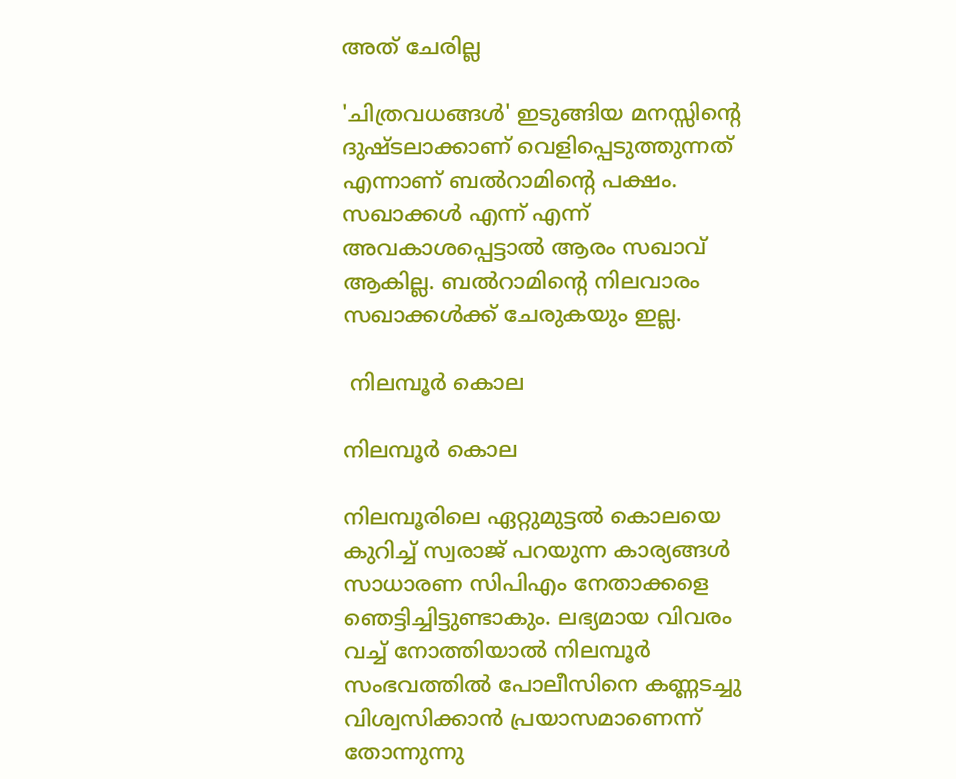അത് ചേരില്ല

'ചിത്രവധങ്ങള്‍' ഇടുങ്ങിയ മനസ്സിന്റെ ദുഷ്ടലാക്കാണ് വെളിപ്പെടുത്തുന്നത് എന്നാണ് ബല്‍റാമിന്റെ പക്ഷം. സഖാക്കള്‍ എന്ന് എന്ന് അവകാശപ്പെട്ടാല്‍ ആരം സഖാവ് ആകില്ല. ബല്‍റാമിന്റെ നിലവാരം സഖാക്കള്‍ക്ക് ചേരുകയും ഇല്ല.

 നിലമ്പൂര്‍ കൊല

നിലമ്പൂര്‍ കൊല

നിലമ്പൂരിലെ ഏറ്റുമുട്ടല്‍ കൊലയെ കുറിച്ച് സ്വരാജ് പറയുന്ന കാര്യങ്ങള്‍ സാധാരണ സിപിഎം നേതാക്കളെ ഞെട്ടിച്ചിട്ടുണ്ടാകും. ലഭ്യമായ വിവരം വച്ച് നോത്തിയാല്‍ നിലമ്പൂര്‍ സംഭവത്തില്‍ പോലീസിനെ കണ്ണടച്ചു വിശ്വസിക്കാന്‍ പ്രയാസമാണെന്ന് തോന്നുന്നു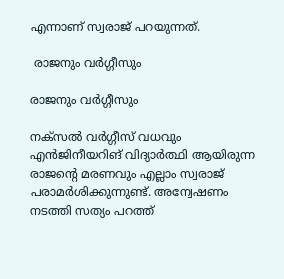എന്നാണ് സ്വരാജ് പറയുന്നത്.

 രാജനും വര്‍ഗ്ഗീസും

രാജനും വര്‍ഗ്ഗീസും

നക്‌സല്‍ വര്‍ഗ്ഗീസ് വധവും എന്‍ജിനീയറിങ് വിദ്യാര്‍ത്ഥി ആയിരുന്ന രാജന്റെ മരണവും എല്ലാം സ്വരാജ് പരാമര്‍ശിക്കുന്നുണ്ട്. അന്വേഷണം നടത്തി സത്യം പറത്ത്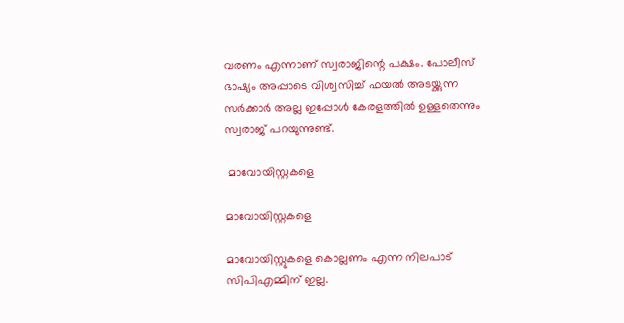വരണം എന്നാണ് സ്വരാജിന്റെ പക്ഷം. പോലീസ് ഭാഷ്യം അപ്പാടെ വിശ്വസിച്ച് ഫയല്‍ അടയ്ക്കുന്ന സര്‍ക്കാര്‍ അല്ല ഇപ്പോള്‍ കേരളത്തില്‍ ഉള്ളതെന്നും സ്വരാജ് പറയുന്നുണ്ട്.

 മാവോയിസ്റ്റകളെ

മാവോയിസ്റ്റകളെ

മാവോയിസ്റ്റുകളെ കൊല്ലണം എന്ന നിലപാട് സിപിഎമ്മിന് ഇല്ല.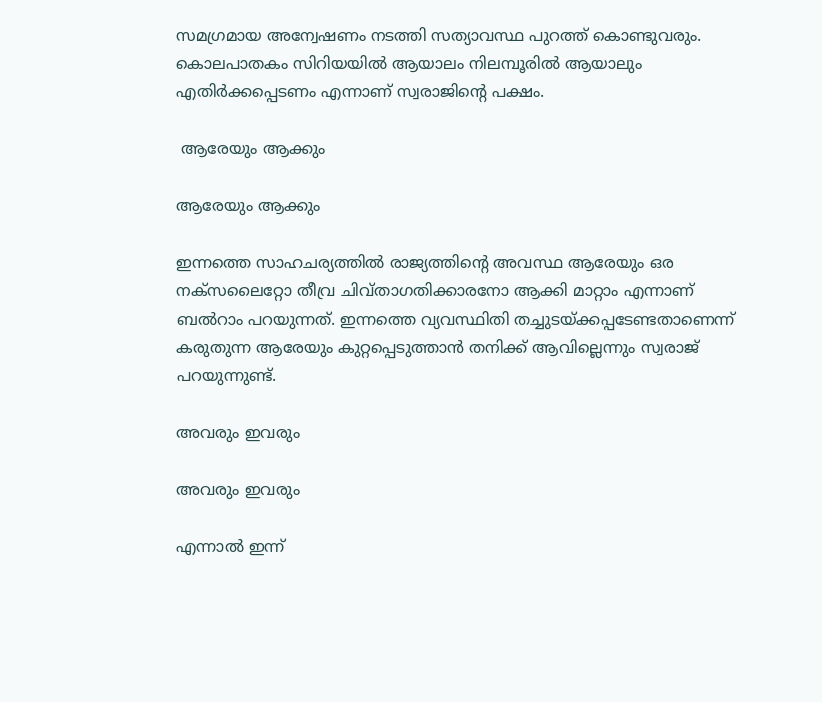സമഗ്രമായ അന്വേഷണം നടത്തി സത്യാവസ്ഥ പുറത്ത് കൊണ്ടുവരും. കൊലപാതകം സിറിയയില്‍ ആയാലം നിലമ്പൂരില്‍ ആയാലും എതിര്‍ക്കപ്പെടണം എന്നാണ് സ്വരാജിന്റെ പക്ഷം.

 ആരേയും ആക്കും

ആരേയും ആക്കും

ഇന്നത്തെ സാഹചര്യത്തില്‍ രാജ്യത്തിന്റെ അവസ്ഥ ആരേയും ഒര നക്‌സലൈറ്റോ തീവ്ര ചിവ്താഗതിക്കാരനോ ആക്കി മാറ്റാം എന്നാണ് ബല്‍റാം പറയുന്നത്. ഇന്നത്തെ വ്യവസ്ഥിതി തച്ചുടയ്ക്കപ്പടേണ്ടതാണെന്ന് കരുതുന്ന ആരേയും കുറ്റപ്പെടുത്താന്‍ തനിക്ക് ആവില്ലെന്നും സ്വരാജ് പറയുന്നുണ്ട്.

അവരും ഇവരും

അവരും ഇവരും

എന്നാല്‍ ഇന്ന്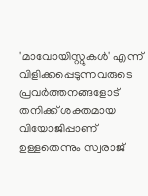'മാവോയിസ്റ്റുകള്‍' എന്ന് വിളിക്കപ്പെടുന്നവരുടെ പ്രവര്‍ത്തനങ്ങളോട് തനിക്ക് ശക്തമായ വിയോജിപ്പാണ് ഉള്ളതെന്നും സ്വരാജ്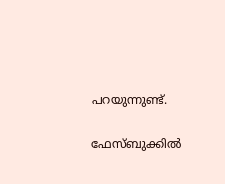പറയുന്നുണ്ട്.

ഫേസ്ബുക്കില്‍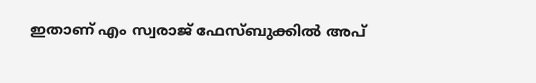ഇതാണ് എം സ്വരാജ് ഫേസ്ബുക്കില്‍ അപ്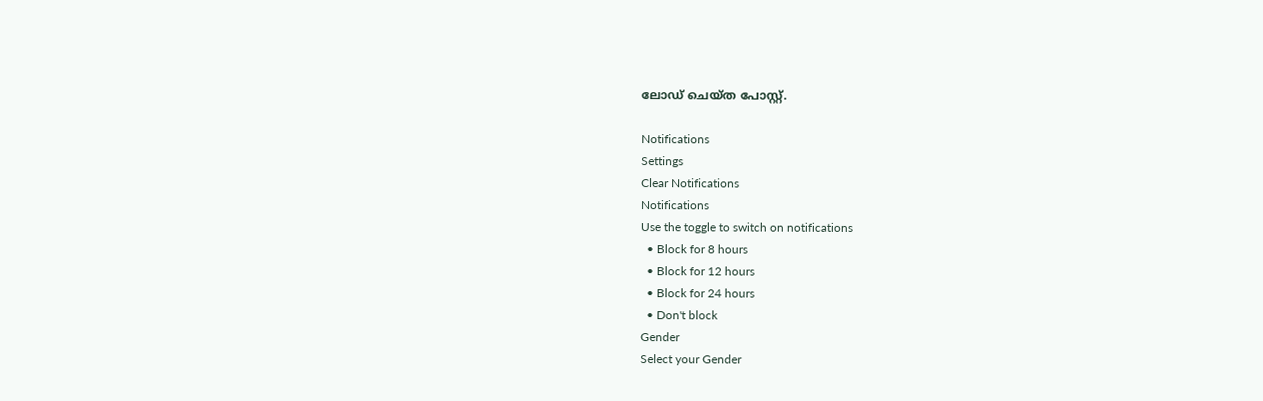ലോഡ് ചെയ്ത പോസ്റ്റ്.

Notifications
Settings
Clear Notifications
Notifications
Use the toggle to switch on notifications
  • Block for 8 hours
  • Block for 12 hours
  • Block for 24 hours
  • Don't block
Gender
Select your Gender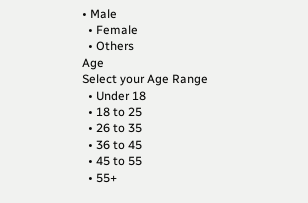• Male
  • Female
  • Others
Age
Select your Age Range
  • Under 18
  • 18 to 25
  • 26 to 35
  • 36 to 45
  • 45 to 55
  • 55+